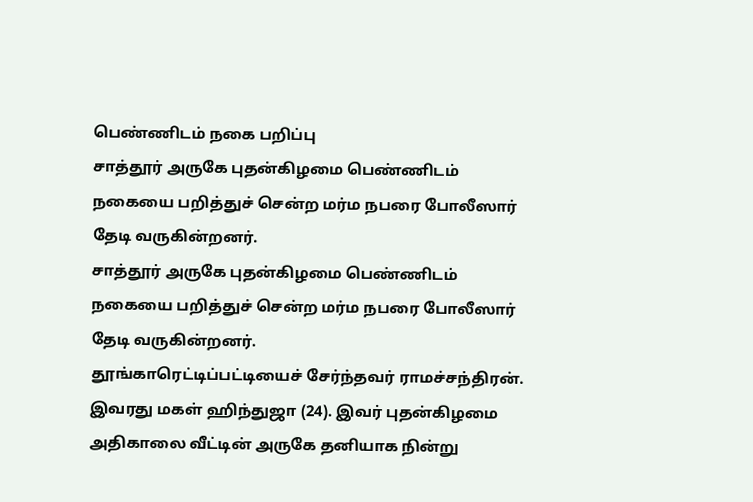பெண்ணிடம் நகை பறிப்பு
சாத்தூர் அருகே புதன்கிழமை பெண்ணிடம் நகையை பறித்துச் சென்ற மர்ம நபரை போலீஸார் தேடி வருகின்றனர்.
சாத்தூர் அருகே புதன்கிழமை பெண்ணிடம் நகையை பறித்துச் சென்ற மர்ம நபரை போலீஸார் தேடி வருகின்றனர்.
தூங்காரெட்டிப்பட்டியைச் சேர்ந்தவர் ராமச்சந்திரன். இவரது மகள் ஹிந்துஜா (24). இவர் புதன்கிழமை அதிகாலை வீட்டின் அருகே தனியாக நின்று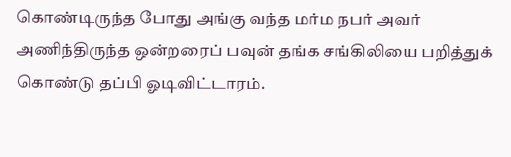கொண்டிருந்த போது அங்கு வந்த மர்ம நபர் அவர் அணிந்திருந்த ஒன்றரைப் பவுன் தங்க சங்கிலியை பறித்துக் கொண்டு தப்பி ஓடிவிட்டாரம்.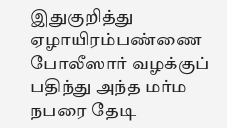இதுகுறித்து ஏழாயிரம்பண்ணை போலீஸார் வழக்குப் பதிந்து அந்த மர்ம நபரை தேடி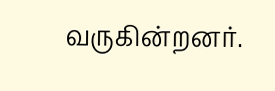வருகின்றனர்.